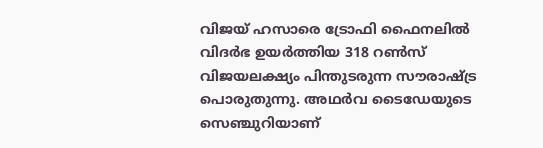വിജയ് ഹസാരെ ട്രോഫി ഫൈനലില്‍ വിദര്‍ഭ ഉയര്‍ത്തിയ 318 റണ്‍സ് വിജയലക്ഷ്യം പിന്തുടരുന്ന സൗരാഷ്ട്ര പൊരുതുന്നു. അഥര്‍വ ടൈഡേയുടെ സെഞ്ചുറിയാണ്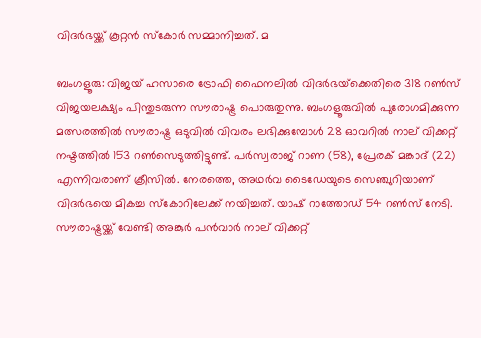വിദര്‍ഭയ്ക്ക് കൂറ്റന്‍ സ്‌കോര്‍ സമ്മാനിച്ചത്. മ

ബംഗളൂരു: വിജയ് ഹസാരെ ട്രോഫി ഫൈനലില്‍ വിദര്‍ഭയ്‌ക്കെതിരെ 318 റണ്‍സ് വിജയലക്ഷ്യം പിന്തുടരുന്ന സൗരാഷ്ട്ര പൊരുതുന്നു. ബംഗളൂരുവില്‍ പുരോഗമിക്കുന്ന മത്സരത്തില്‍ സൗരാഷ്ട്ര ഒടുവില്‍ വിവരം ലഭിക്കുമ്പോള്‍ 28 ഓവറില്‍ നാല് വിക്കറ്റ് നഷ്ടത്തില്‍ 153 റണ്‍സെടുത്തിട്ടുണ്ട്. പര്‍സ്വരാജ് റാണ (58), പ്രേരക് മങ്കാദ് (22) എന്നിവരാണ് ക്രീസില്‍. നേരത്തെ, അഥര്‍വ ടൈഡേയുടെ സെഞ്ചുറിയാണ് വിദര്‍ഭയെ മികച്ച സ്‌കോറിലേക്ക് നയിച്ചത്. യാഷ് റാത്തോഡ് 54 റണ്‍സ് നേടി. സൗരാഷ്ട്രയ്ക്ക് വേണ്ടി അങ്കുര്‍ പന്‍വാര്‍ നാല് വിക്കറ്റ്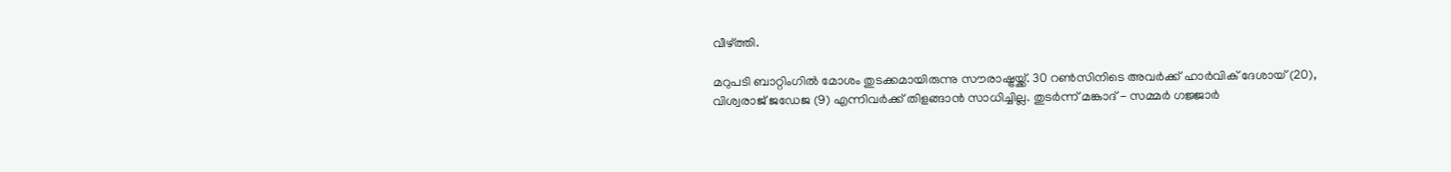വീഴ്ത്തി.

മറുപടി ബാറ്റിംഗില്‍ മോശം തുടക്കമായിരുന്നു സൗരാഷ്ട്രയ്ക്ക്. 30 റണ്‍സിനിടെ അവര്‍ക്ക് ഹാര്‍വിക് ദേശായ് (20), വിശ്വരാജ് ജഡേജ (9) എന്നിവര്‍ക്ക് തിളങ്ങാന്‍ സാധിച്ചില്ല. തുടര്‍ന്ന് മങ്കാദ് - സമ്മര്‍ ഗജ്ജാര്‍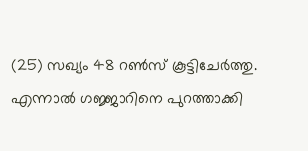(25) സഖ്യം 48 റണ്‍സ് കൂട്ടിചേര്‍ത്തു. എന്നാല്‍ ഗജ്ജാറിനെ പുറത്താക്കി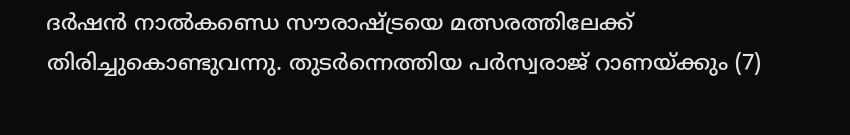ദര്‍ഷന്‍ നാല്‍കണ്ഡെ സൗരാഷ്ട്രയെ മത്സരത്തിലേക്ക് തിരിച്ചുകൊണ്ടുവന്നു. തുടര്‍ന്നെത്തിയ പര്‍സ്വരാജ് റാണയ്ക്കും (7)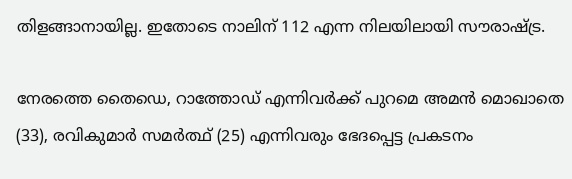തിളങ്ങാനായില്ല. ഇതോടെ നാലിന് 112 എന്ന നിലയിലായി സൗരാഷ്ട്ര.

നേരത്തെ തൈഡെ, റാത്തോഡ് എന്നിവര്‍ക്ക് പുറമെ അമന്‍ മൊഖാതെ (33), രവികുമാര്‍ സമര്‍ത്ഥ് (25) എന്നിവരും ഭേദപ്പെട്ട പ്രകടനം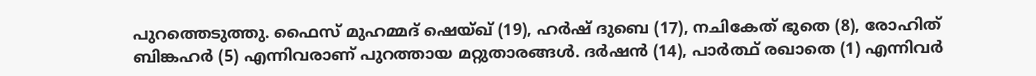പുറത്തെടുത്തു. ഫൈസ് മുഹമ്മദ് ഷെയ്ഖ് (19), ഹര്‍ഷ് ദുബെ (17), നചികേത് ഭുതെ (8), രോഹിത് ബിങ്കഹര്‍ (5) എന്നിവരാണ് പുറത്തായ മറ്റുതാരങ്ങള്‍. ദര്‍ഷന്‍ (14), പാര്‍ത്ഥ് രഖാതെ (1) എന്നിവര്‍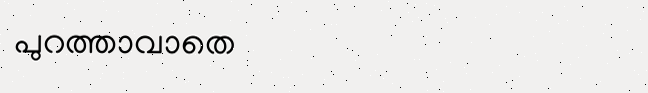പുറത്താവാതെ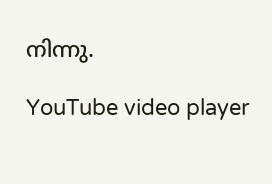നിന്നു.

YouTube video player